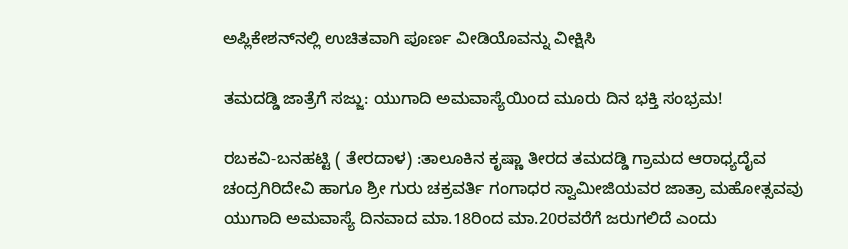ಅಪ್ಲಿಕೇಶನ್‌ನಲ್ಲಿ ಉಚಿತವಾಗಿ ಪೂರ್ಣ ವೀಡಿಯೊವನ್ನು ವೀಕ್ಷಿಸಿ

ತಮದಡ್ಡಿ ಜಾತ್ರೆಗೆ ಸಜ್ಜು: ಯುಗಾದಿ ಅಮವಾಸ್ಯೆಯಿಂದ ಮೂರು ದಿನ ಭಕ್ತಿ ಸಂಭ್ರಮ!

ರಬಕವಿ-ಬನಹಟ್ಟಿ ( ತೇರದಾಳ) :ತಾಲೂಕಿನ ಕೃಷ್ಣಾ ತೀರದ ತಮದಡ್ಡಿ ಗ್ರಾಮದ ಆರಾಧ್ಯದೈವ ಚಂದ್ರಗಿರಿದೇವಿ ಹಾಗೂ ಶ್ರೀ ಗುರು ಚಕ್ರವರ್ತಿ ಗಂಗಾಧರ ಸ್ವಾಮೀಜಿಯವರ ಜಾತ್ರಾ ಮಹೋತ್ಸವವು ಯುಗಾದಿ ಅಮವಾಸ್ಯೆ ದಿನವಾದ ಮಾ.18ರಿಂದ ಮಾ.20ರವರೆಗೆ ಜರುಗಲಿದೆ ಎಂದು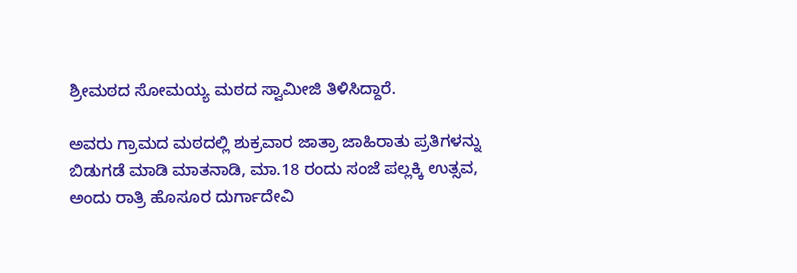ಶ್ರೀಮಠದ ಸೋಮಯ್ಯ ಮಠದ ಸ್ವಾಮೀಜಿ ತಿಳಿಸಿದ್ದಾರೆ.

ಅವರು ಗ್ರಾಮದ ಮಠದಲ್ಲಿ ಶುಕ್ರವಾರ ಜಾತ್ರಾ ಜಾಹಿರಾತು ಪ್ರತಿಗಳನ್ನು ಬಿಡುಗಡೆ ಮಾಡಿ ಮಾತನಾಡಿ, ಮಾ.18 ರಂದು ಸಂಜೆ ಪಲ್ಲಕ್ಕಿ ಉತ್ಸವ, ಅಂದು ರಾತ್ರಿ ಹೊಸೂರ ದುರ್ಗಾದೇವಿ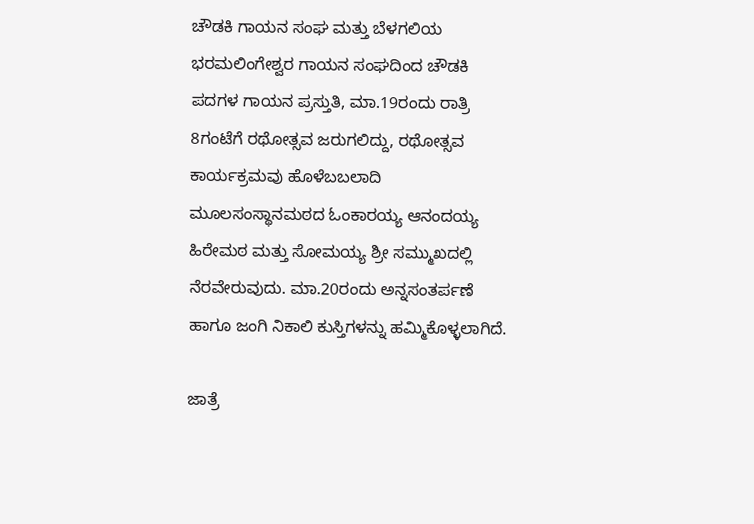ಚೌಡಕಿ ಗಾಯನ ಸಂಘ ಮತ್ತು ಬೆಳಗಲಿಯ ಭರಮಲಿಂಗೇಶ್ವರ ಗಾಯನ ಸಂಘದಿಂದ ಚೌಡಕಿ ಪದಗಳ ಗಾಯನ ಪ್ರಸ್ತುತಿ, ಮಾ.19ರಂದು ರಾತ್ರಿ 8ಗಂಟೆಗೆ ರಥೋತ್ಸವ ಜರುಗಲಿದ್ದು, ರಥೋತ್ಸವ ಕಾರ್ಯಕ್ರಮವು ಹೊಳೆಬಬಲಾದಿ ಮೂಲಸಂಸ್ಥಾನಮಠದ ಓಂಕಾರಯ್ಯ ಆನಂದಯ್ಯ ಹಿರೇಮಠ ಮತ್ತು ಸೋಮಯ್ಯ ಶ್ರೀ ಸಮ್ಮುಖದಲ್ಲಿ ನೆರವೇರುವುದು. ಮಾ.20ರಂದು ಅನ್ನಸಂತರ್ಪಣೆ ಹಾಗೂ ಜಂಗಿ ನಿಕಾಲಿ ಕುಸ್ತಿಗಳನ್ನು ಹಮ್ಮಿಕೊಳ್ಳಲಾಗಿದೆ.

ಜಾತ್ರೆ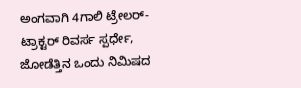ಅಂಗವಾಗಿ 4ಗಾಲಿ ಟ್ರೇಲರ್-ಟ್ರಾಕ್ಟರ್ ರಿವರ್ಸ ಸ್ಪರ್ಧೇ, ಜೋಡೆತ್ತಿನ ಒಂದು ನಿಮಿಷದ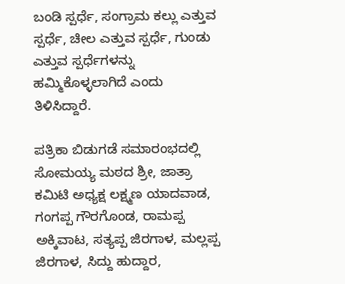ಬಂಡಿ ಸ್ಪರ್ಧೆ, ಸಂಗ್ರಾಮ ಕಲ್ಲು ಎತ್ತುವ ಸ್ಪರ್ಧೆ, ಚೀಲ ಎತ್ತುವ ಸ್ಪರ್ಧೆ, ಗುಂಡು ಎತ್ತುವ ಸ್ಪರ್ಧೆಗಳನ್ನು ಹಮ್ಮಿಕೊಳ್ಳಲಾಗಿದೆ ಎಂದು ತಿಳಿಸಿದ್ದಾರೆ.

ಪತ್ರಿಕಾ ಬಿಡುಗಡೆ ಸಮಾರಂಭದಲ್ಲಿ ಸೋಮಯ್ಯ ಮಠದ ಶ್ರೀ, ಜಾತ್ರಾ ಕಮಿಟಿ ಅಧ್ಯಕ್ಷ ಲಕ್ಷ್ಮಣ ಯಾದವಾಡ, ಗಂಗಪ್ಪ ಗೌರಗೊಂಡ, ರಾಮಪ್ಪ ಅಕ್ಕಿವಾಟ, ಸತ್ಯಪ್ಪ ಜಿರಗಾಳ, ಮಲ್ಲಪ್ಪ ಜಿರಗಾಳ, ಸಿದ್ದು ಹುದ್ದಾರ,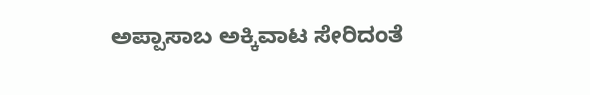ಅಪ್ಪಾಸಾಬ ಅಕ್ಕಿವಾಟ ಸೇರಿದಂತೆ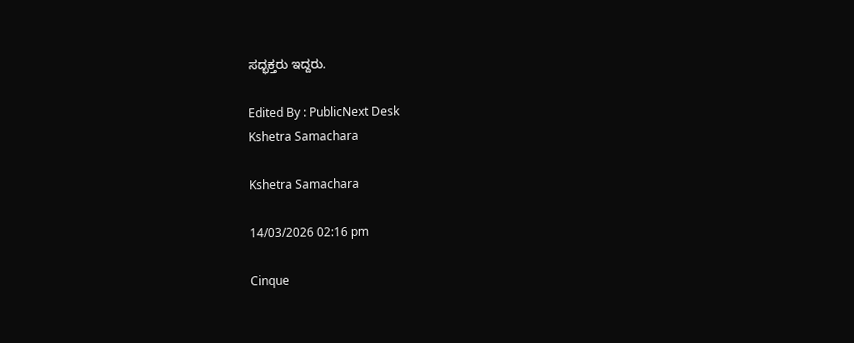ಸದ್ಭಕ್ತರು ಇದ್ದರು.

Edited By : PublicNext Desk
Kshetra Samachara

Kshetra Samachara

14/03/2026 02:16 pm

Cinque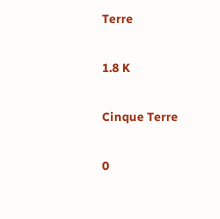Terre

1.8 K

Cinque Terre

0